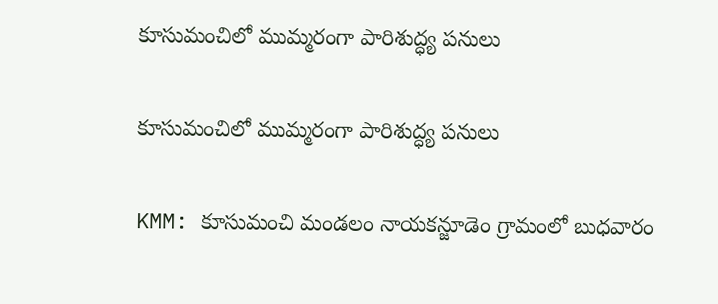కూసుమంచిలో ముమ్మరంగా పారిశుద్ధ్య పనులు

కూసుమంచిలో ముమ్మరంగా పారిశుద్ధ్య పనులు

KMM: కూసుమంచి మండలం నాయకన్జూడెం గ్రామంలో బుధవారం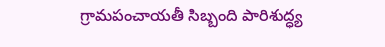గ్రామపంచాయతీ సిబ్బంది పారిశుద్ధ్య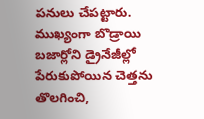పనులు చేపట్టారు. ముఖ్యంగా బొడ్రాయి బజార్లోని డ్రైనేజీల్లో పేరుకుపోయిన చెత్తను తొలగించి,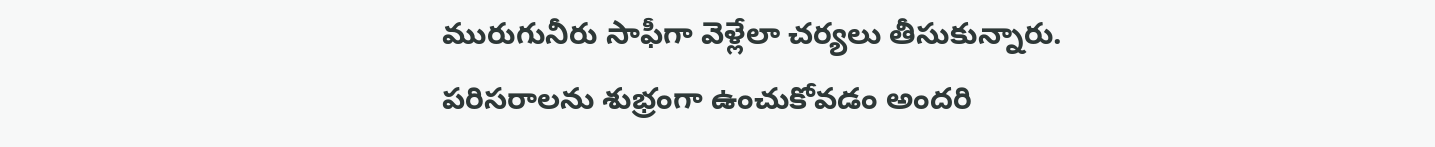మురుగునీరు సాఫీగా వెళ్లేలా చర్యలు తీసుకున్నారు. పరిసరాలను శుభ్రంగా ఉంచుకోవడం అందరి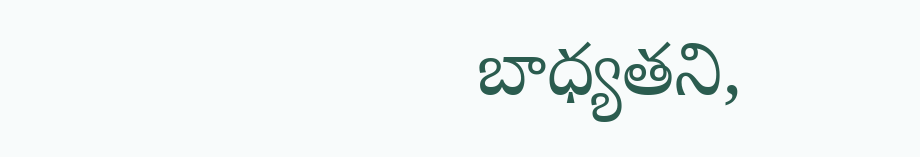బాధ్యతని,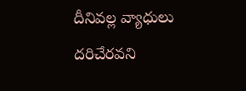దీనివల్ల వ్యాధులు దరిచేరవని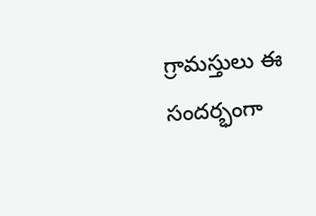గ్రామస్తులు ఈ సందర్భంగా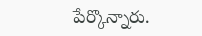పేర్కొన్నారు.